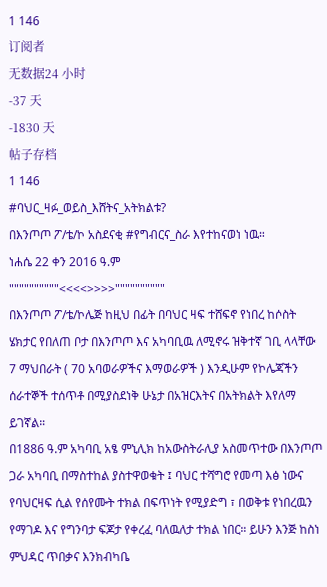1 146
订阅者
无数据24 小时
-37 天
-1830 天
帖子存档
1 146
#ባህር_ዛፉ_ወይስ_እሸትና_አትክልቱ?
በእንጦጦ ፖ/ቴ/ኮ አስደናቂ #የግብርና_ስራ እየተከናወነ ነዉ።
ነሐሴ 22 ቀን 2016 ዓ.ም
""""""""""<<<<>>>>""""""""""
በእንጦጦ ፖ/ቴ/ኮሌጅ ከዚህ በፊት በባህር ዛፍ ተሸፍኖ የነበረ ከሶስት ሄክታር የበለጠ ቦታ በእንጦጦ እና አካባቢዉ ለሚኖሩ ዝቅተኛ ገቢ ላላቸው 7 ማህበራት ( 70 አባወራዎችና እማወራዎች ) እንዲሁም የኮሌጃችን ሰራተኞች ተሰጥቶ በሚያስደነቅ ሁኔታ በአዝርእትና በአትክልት እየለማ ይገኛል።
በ1886 ዓ.ም አካባቢ አፄ ምኒሊክ ከአውስትራሊያ አስመጥተው በእንጦጦ ጋራ አካባቢ በማስተከል ያስተዋወቁት ፤ ባህር ተሻግሮ የመጣ እፅ ነውና የባህርዛፍ ሲል የሰየሙት ተክል በፍጥነት የሚያድግ ፣ በወቅቱ የነበረዉን የማገዶ እና የግንባታ ፍጆታ የቀረፈ ባለዉለታ ተክል ነበር። ይሁን እንጅ ከስነ ምህዳር ጥበቃና እንክብካቤ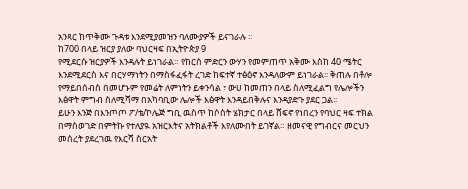አንጻር ከጥቅሙ ጉዳቱ እንደሚያመዝን ባለሙያዎች ይናገራሉ ።
ከ700 በላይ ዝርያ ያለው ባህርዛፍ በኢትዮጵያ 9
የሚደርሱ ዝርያዎች እንዳሉት ይነገራል። የከርሰ ምድርን ውሃን የመምጠጥ አቅሙ እስከ 40 ሜትር እንደሚደርስ እና በርሃማነትን በማስፋፈፋት ረገድ ከፍተኛ ተፅዕኖ እንዳለውም ይነገራል፡፡ ቅጠሉ በቶሎ የማይበሰብስ በመሆኑም የመሬት ለምነትን ይቀንሳል ፣ ውሀ ከመጠን በላይ ስለሚፈልግ የሌሎችን እፅዋት ምግብ ስለሚሻማ በአካባቢው ሌሎች እፅዋት እንዳይበቅሉና እንዳያድጉ ያደር ጋል፡፡
ይሁን እንጅ በእንጦጦ ፖ/ቴ/ኮሌጅ ግቢ ዉስጥ ከሶስት ሄክታር በላይ ሸፍኖ የነበረን የባህር ዛፍ ተክል በማስወገድ በምትኩ የተለያዪ አዝርእትና አትክልቶች እየለሙበት ይገኛል። ዘመናዊ የግብርና መርህን መሰረት ያደረገዉ የእርሻ ስርአት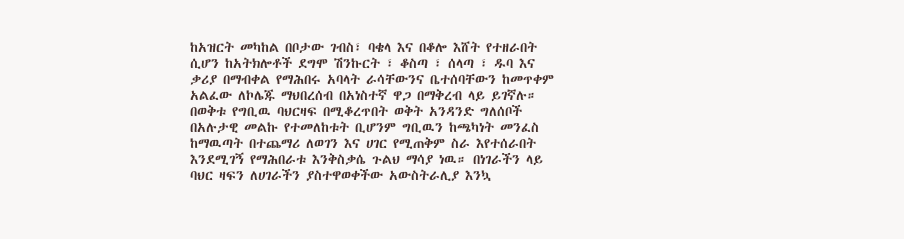ከአዝርት መካከል በቦታው ገብስ፣ ባቄላ እና በቆሎ እሸት የተዘራበት ሲሆን ከአትክሎቶች ደግሞ ሽንኩርት ፣ ቆስጣ ፣ ሰላጣ ፣ ዱባ እና ቃሪያ በማብቀል የማሕበሩ አባላት ራሳቸውንና ቤተሰባቸውን ከመጥቀም አልፈው ለኮሌጁ ማህበረሰብ በአነስተኛ ዋጋ በማቅረብ ላይ ይገኛሉ።
በወቅቱ የግቢዉ ባህርዛፍ በሚቆረጥበት ወቅት አንዳንድ ግለሰቦች በአሉታዊ መልኩ የተመለከቱት ቢሆንም ግቢዉን ከጫካነት መንፈስ ከማዉጣት በተጨማሪ ለወገን እና ሀገር የሚጠቅም ስራ እየተሰራበት እንደሚገኝ የማሕበራቱ እንቅስቃሴ ጉልህ ማሳያ ነዉ። በነገራችን ላይ ባህር ዛፍን ለሀገራችን ያስተዋወቀችው አውስትራሊያ እንኳ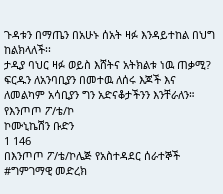ጉዳቱን በማጤን በአሁኑ ሰአት ዛፉ እንዳይተከል በህግ ከልክላለች፡፡
ታዲያ ባህር ዛፉ ወይስ እሸትና አትክልቱ ነዉ ጠቃሚ?
ፍርዱን ለአንባቢያን በመተዉ ለሰሩ እጆች እና ለመልካም አሳቢያን ግን አድናቆታችንን እንቸራለን።
የእንጦጦ ፖ/ቴ/ኮ
ኮሙኒኬሽን ቡድን
1 146
በእንጦጦ ፖ/ቴ/ኮሌጅ የአስተዳደር ሰራተኞች
#ግምገማዊ መድረክ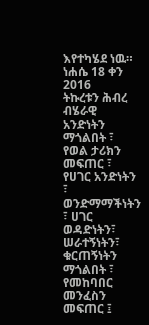እየተካሄደ ነዉ።
ነሐሴ 18 ቀን 2016
ትኩረቱን ሕብረ ብሄራዊ አንድነትን ማጎልበት ፣ የወል ታሪክን መፍጠር ፣ የሀገር አንድነትን ፣ ወንድማማችነትን ፣ ሀገር ወዳድነትን፣ ሠራተኝነትን፣ ቁርጠኝነትን ማጎልበት ፣ የመከባበር መንፈስን መፍጠር ፤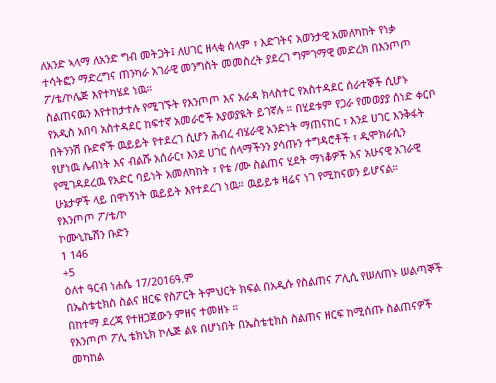ለአንድ ኣላማ ለአንድ ግብ መትጋት፤ ለሀገር ዘላቂ ሰላም ፣ እድገትና አወንታዊ አመለካከት የነቃ ተሳትፎን ማድረግና ጠንካራ አገራዊ መንግስት መመስረት ያደረገ ግምገማዊ መድረክ በእንጦጦ ፖ/ቴ/ኮሌጅ እየተካሄደ ነዉ።
ስልጠናዉን እየተከታተሉ የሚገኙት የእንጦጦ እና አራዳ ክላስተር የአስተዳደር ሰራተኞች ሲሆኑ የአዲስ አበባ አስተዳደር ከፍተኛ አመራሮች እያወያዪት ይገኛሉ ። በሂደቱም የጋራ የመወያያ ሰነድ ቀርቦ በትንንሽ ቡድኖች ዉይይት የተደረገ ሲሆን ሕብረ ብሄራዊ አንድነት ማጠናከር ፣ እንደ ሀገር እንቅፋት የሆነዉ ሌብነት እና ብልሹ አሰራር፣ እንደ ሀገር ሰላማችንን ያሳጡን ተግዳሮቶች ፣ ዲሞክራሲን የሚገዳደረዉ የአድር ባይነት አመለካከት ፣ የቴ /ሙ ስልጠና ሂደት ማነቆዎች አና አሁናዊ አገራዊ ሁኔታዎች ላይ በዋነኝነት ዉይይት እየተደረገ ነዉ። ዉይይቱ ዛሬና ነገ የሚከናወን ይሆናል።
የእንጦጦ ፖ/ቴ/ኮ
ኮሙኒኬሽን ቡድን
1 146
+5
ዕለተ ዓርብ ነሐሴ 17/2016ዓ.ም
በኤስቴቲክስ ስልና ዘርፍ የስፖርት ትምህርት ክፍል በአዲሱ የስልጠና ፖሊሲ የሠለጠኑ ሠልጣኞች በከተማ ደረጃ የተዘጋጀውን ምዘና ተመዘኑ ።
የእንጦጦ ፖሊ ቴክኒክ ኮሌጅ ልዩ በሆነበት በኤስቴቲክስ ስልጠና ዘርፍ ከሚሰጡ ስልጠናዎች መካከል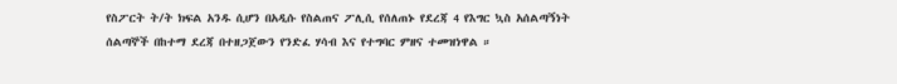የስፖርት ት/ት ክፍል አንዱ ሲሆን በአዲሱ የስልጠና ፖሊሲ የሰለጠኑ የደረጃ 4 የእግር ኳስ አሰልጣኝነት ሰልጣኞች በከተማ ደረጃ በተዘጋጀውን የንድፈ ሃሳብ እና የተግባር ምዘና ተመዝነዋል ።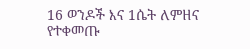16 ወንዶች እና 1ሴት ለምዘና የተቀመጡ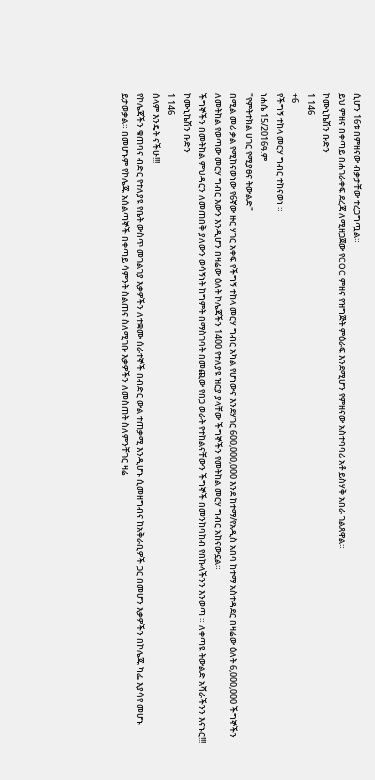ሲሆን 16ቱ በምዘናው ብቃታቸው ተረጋግጧል።
ይህ ምዘና በቀጣይ በሐገራቀፍ ደረጃ ለሚዘጋጀው የCOC ምዘና የዝግጅት ምዕራፍ እንደሚሆን የምዘናው አስተባባሪ አቶ ይስሃቅ አበራ ገልጸዋል።
ኮሙኒኬሽን ቡድን
1 146
+6
የችግኝ ተከላ መርሃ ግብር ተከናወነ ።
ነሐሴ 15/2016ዓ.ም
"የምትተክል ሀገር የሚያፀና ትውልድ"
በሚል መሪ ቃል የሚከናወነው የ6ኛው ዙር ሃገር አቀፍ የችግኝ ተከላ መርሃ ግብር አካል የሆነውና እንደሃገር 600,000,000 እንደ ከተማ/የአዲስ አበባ ከተማ አስተዳደር በዛሬው ዕለት 6,000,000 ችግኞችን ለመትከል የወጣው መርሃ ግብር እውን እንዲሆን በዛሬው ዕለት ኮሌጃችን 1400 የተለያዩ ዝርያ ያላቸው ችግኞችን የመትከል መርሃ ግብር አከናውኗል።
ችግኞችን በመትከል ምህዳርን ለመጠበቅ ያለውን ወሳኝነት ከግምት በማስገባት በመጪው የበጋ ወራት የተከልናቸውን ችግኞች በመንከባከብ የበኩላችንን እንወጣ ። ለቀጣዩ ትውልድ አሻራችንን እናኑር!!!
ኮሙኒኬሽን ቡድን
1 146
ሰላም እንዴት ናችሁ!!!
የኮሌጃችን ቁጠባና ብድር የተለያዩ የቤት ውስጥ መገልገያ እቃዎችን ለተቋሙ ሰራተኞች በብድር ውል ተጠቃሚ እንዲሆኑ ሲመዘግብና ከአቅራቢዎች ጋር በመሆን እቃዎችን በኮሌጁ ካፌ እያሳየ መሆኑ ይታወቃል። በመሆኑም የኮሌጁ አሰልጣኞች በቀጣይ ሳምንት ስልጠና ስለሚገቡ እቃዎችን ለመስጠት ስለምንቸገር ዛሬ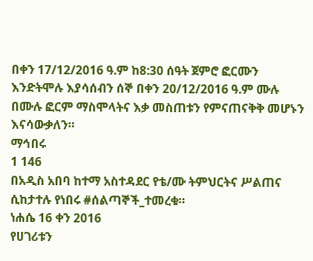በቀን 17/12/2016 ዓ.ም ከ8:30 ሰዓት ጀምሮ ፎርሙን እንድትሞሉ እያሳሰብን ሰኞ በቀን 20/12/2016 ዓ.ም ሙሉ በሙሉ ፎርም ማስሞላትና እቃ መስጠቱን የምናጠናቅቅ መሆኑን እናሳውቃለን።
ማኅበሩ
1 146
በአዲስ አበባ ከተማ አስተዳደር የቴ/ሙ ትምህርትና ሥልጠና ሲከታተሉ የነበሩ #ሰልጣኞች_ተመረቁ።
ነሐሴ 16 ቀን 2016
የሀገሪቱን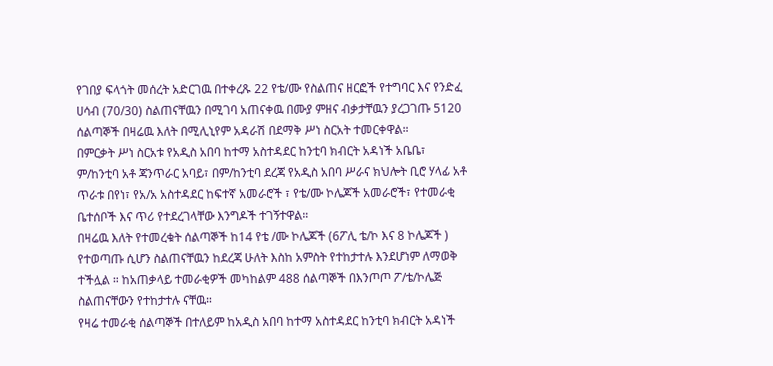የገበያ ፍላጎት መሰረት አድርገዉ በተቀረጹ 22 የቴ/ሙ የስልጠና ዘርፎች የተግባር እና የንድፈ ሀሳብ (70/30) ስልጠናቸዉን በሚገባ አጠናቀዉ በሙያ ምዘና ብቃታቸዉን ያረጋገጡ 5120 ሰልጣኞች በዛሬዉ እለት በሚሊኒየም አዳራሽ በደማቅ ሥነ ስርአት ተመርቀዋል።
በምርቃት ሥነ ስርአቱ የአዲስ አበባ ከተማ አስተዳደር ከንቲባ ክብርት አዳነች አቤቤ፣ ም/ከንቲባ አቶ ጃንጥራር አባይ፣ በም/ከንቲባ ደረጃ የአዲስ አበባ ሥራና ክህሎት ቢሮ ሃላፊ አቶ ጥራቱ በየነ፣ የአ/አ አስተዳደር ከፍተኛ አመራሮች ፣ የቴ/ሙ ኮሌጆች አመራሮች፣ የተመራቂ ቤተሰቦች እና ጥሪ የተደረገላቸው እንግዶች ተገኝተዋል።
በዛሬዉ እለት የተመረቁት ሰልጣኞች ከ14 የቴ /ሙ ኮሌጆች (6ፖሊ ቴ/ኮ እና 8 ኮሌጆች ) የተወጣጡ ሲሆን ስልጠናቸዉን ከደረጃ ሁለት እስከ አምስት የተከታተሉ እንደሆነም ለማወቅ ተችሏል ። ከአጠቃላይ ተመራቂዎች መካከልም 488 ሰልጣኞች በእንጦጦ ፖ/ቴ/ኮሌጅ ስልጠናቸውን የተከታተሉ ናቸዉ።
የዛሬ ተመራቂ ሰልጣኞች በተለይም ከአዲስ አበባ ከተማ አስተዳደር ከንቲባ ክብርት አዳነች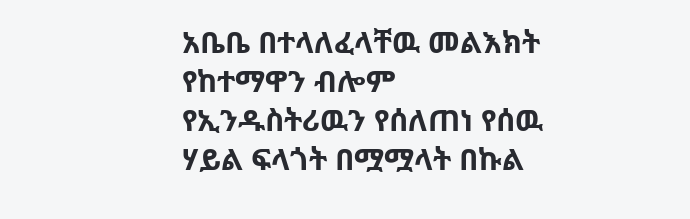አቤቤ በተላለፈላቸዉ መልእክት የከተማዋን ብሎም የኢንዱስትሪዉን የሰለጠነ የሰዉ ሃይል ፍላጎት በሟሟላት በኩል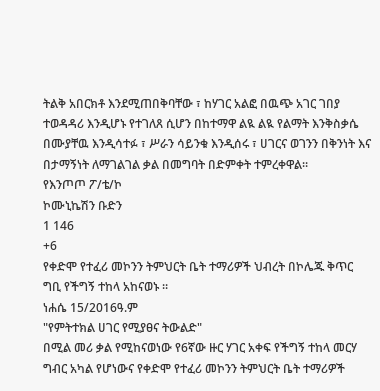ትልቅ አበርክቶ እንደሚጠበቅባቸው ፣ ከሃገር አልፎ በዉጭ አገር ገበያ ተወዳዳሪ እንዲሆኑ የተገለጸ ሲሆን በከተማዋ ልዪ ልዪ የልማት እንቅስቃሴ በሙያቸዉ እንዲሳተፉ ፣ ሥራን ሳይንቁ እንዲሰሩ ፣ ሀገርና ወገንን በቅንነት እና በታማኝነት ለማገልገል ቃል በመግባት በድምቀት ተምረቀዋል።
የእንጦጦ ፖ/ቴ/ኮ
ኮሙኒኬሽን ቡድን
1 146
+6
የቀድሞ የተፈሪ መኮንን ትምህርት ቤት ተማሪዎች ህብረት በኮሌጁ ቅጥር ግቢ የችግኝ ተከላ አከናወኑ ።
ነሐሴ 15/2016ዓ.ም
"የምትተክል ሀገር የሚያፀና ትውልድ"
በሚል መሪ ቃል የሚከናወነው የ6ኛው ዙር ሃገር አቀፍ የችግኝ ተከላ መርሃ ግብር አካል የሆነውና የቀድሞ የተፈሪ መኮንን ትምህርት ቤት ተማሪዎች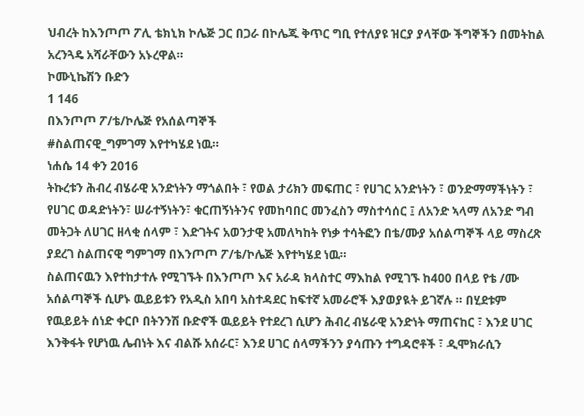ህብረት ከእንጦጦ ፖሊ ቴክኒክ ኮሌጅ ጋር በጋራ በኮሌጁ ቅጥር ግቢ የተለያዩ ዝርያ ያላቸው ችግኞችን በመትከል አረንጓዴ አሻራቸውን አኑረዋል።
ኮሙኒኬሽን ቡድን
1 146
በእንጦጦ ፖ/ቴ/ኮሌጅ የአሰልጣኞች
#ስልጠናዊ_ግምገማ እየተካሄደ ነዉ።
ነሐሴ 14 ቀን 2016
ትኩረቱን ሕብረ ብሄራዊ አንድነትን ማጎልበት ፣ የወል ታሪክን መፍጠር ፣ የሀገር አንድነትን ፣ ወንድማማችነትን ፣ የሀገር ወዳድነትን፣ ሠራተኝነትን፣ ቁርጠኝነትንና የመከባበር መንፈስን ማስተሳሰር ፤ ለአንድ ኣላማ ለአንድ ግብ መትጋት ለሀገር ዘላቂ ሰላም ፣ እድገትና አወንታዊ አመለካከት የነቃ ተሳትፎን በቴ/ሙያ አሰልጣኞች ላይ ማስረጽ ያደረገ ስልጠናዊ ግምገማ በእንጦጦ ፖ/ቴ/ኮሌጅ እየተካሄደ ነዉ።
ስልጠናዉን እየተከታተሉ የሚገኙት በእንጦጦ እና አራዳ ክላስተር ማእከል የሚገኙ ከ400 በላይ የቴ /ሙ አሰልጣኞች ሲሆኑ ዉይይቱን የአዲስ አበባ አስተዳደር ከፍተኛ አመራሮች እያወያዪት ይገኛሉ ። በሂደቱም የዉይይት ሰነድ ቀርቦ በትንንሽ ቡድኖች ዉይይት የተደረገ ሲሆን ሕብረ ብሄራዊ አንድነት ማጠናከር ፣ እንደ ሀገር እንቅፋት የሆነዉ ሌብነት እና ብልሹ አሰራር፣ እንደ ሀገር ሰላማችንን ያሳጡን ተግዳሮቶች ፣ ዲሞክራሲን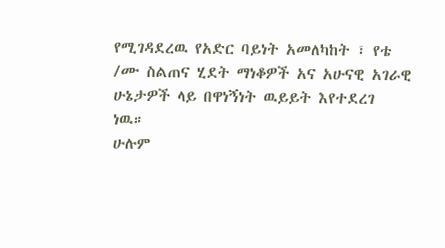የሚገዳደረዉ የአድር ባይነት አመለካከት ፣ የቴ /ሙ ስልጠና ሂደት ማነቆዎች አና አሁናዊ አገራዊ ሁኔታዎች ላይ በዋነኝነት ዉይይት እየተደረገ ነዉ።
ሁሉም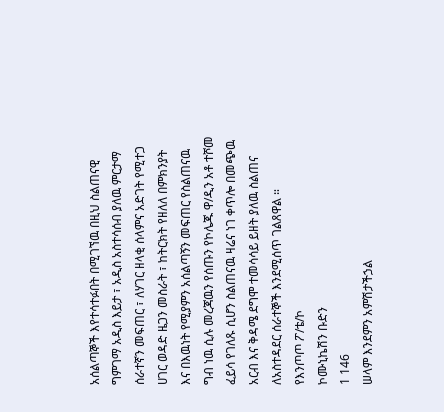አሰልጣኞች እየተሳተፉበት በሚገኘዉ በዚህ ስልጠናዊ ግምገማ አዲስ እይታ ፣ አዲስ አስተሳሰብ ያለዉ ምርታማ ሰራተኛን መፍጠር ፣ ለሃገር ዘላቂ ሰላምና አድገት የሚተጋ ሀገር ወዳድ ዜጋን መስራት ፣ ከትርክት የዘለለ በምክንያት እና በእዉነት የሚያምን አሰልጣኝን መፍጠር የስልጠናዉ ግብ ነዉ ሲሉ መረጃዉን የሰጡን የኮሌጁ ዋ/ዲን አቶ ተሾመ ፈይሳ የገለጹ ሲሆን ስልጠናዉ ዛሬና ነገ ቀጥሎ በመጭዉ አርብ እና ቅዳሜ ደግሞ ተመሳሳይ ይዘት ያለዉ ስልጠና ለአስተዳደር ሰራተኞች እንደሚሰጥ ገልጸዋል ።
የእንጦጦ ፖ/ቴ/ኮ
ኮሙኒኬሽን ቡድን
1 146
ሠላም እንደምን አምሽታችኃል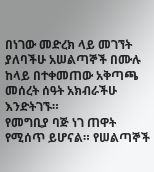በነገው መድረክ ላይ መገኘት ያለባችሁ አሠልጣኞች በሙሉ ከላይ በተቀመጠው አቅጣጫ መሰረት ሰዓት አክብራችሁ እንድትገኙ።
የመግቢያ ባጅ ነገ ጠዋት የሚሰጥ ይሆናል። የሠልጣኞች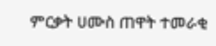ምርቃት ሀሙስ ጠዋት ተመራቂ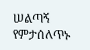ሠልጣኝ የምታሰለጥኑ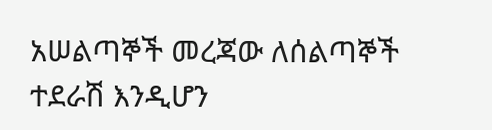አሠልጣኞች መረጃው ለሰልጣኞች ተደራሽ እንዲሆን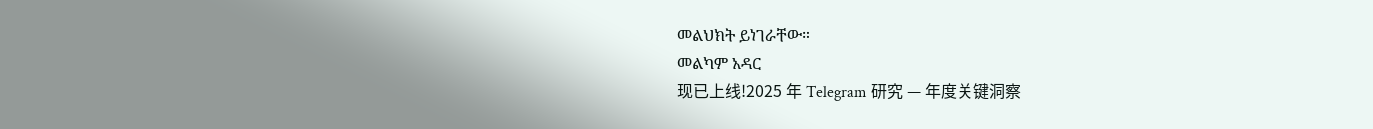መልህክት ይነገራቸው።
መልካም አዳር
现已上线!2025 年 Telegram 研究 — 年度关键洞察